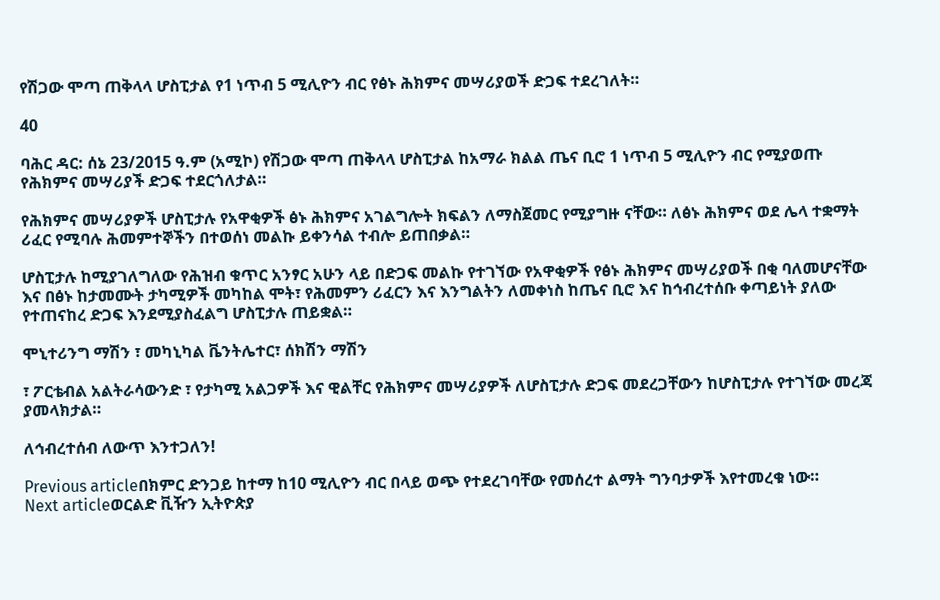የሽጋው ሞጣ ጠቅላላ ሆስፒታል የ1 ነጥብ 5 ሚሊዮን ብር የፅኑ ሕክምና መሣሪያወች ድጋፍ ተደረገለት።

40

ባሕር ዳር: ሰኔ 23/2015 ዓ.ም (አሚኮ) የሽጋው ሞጣ ጠቅላላ ሆስፒታል ከአማራ ክልል ጤና ቢሮ 1 ነጥብ 5 ሚሊዮን ብር የሚያወጡ የሕክምና መሣሪያች ድጋፍ ተደርጎለታል።

የሕክምና መሣሪያዎች ሆስፒታሉ የአዋቂዎች ፅኑ ሕክምና አገልግሎት ክፍልን ለማስጀመር የሚያግዙ ናቸው። ለፅኑ ሕክምና ወደ ሌላ ተቋማት ሪፈር የሚባሉ ሕመምተኞችን በተወሰነ መልኩ ይቀንሳል ተብሎ ይጠበቃል።

ሆስፒታሉ ከሚያገለግለው የሕዝብ ቁጥር አንፃር አሁን ላይ በድጋፍ መልኩ የተገኘው የአዋቂዎች የፅኑ ሕክምና መሣሪያወች በቂ ባለመሆናቸው እና በፅኑ ከታመሙት ታካሚዎች መካከል ሞት፣ የሕመምን ሪፈርን እና እንግልትን ለመቀነስ ከጤና ቢሮ እና ከኅብረተሰቡ ቀጣይነት ያለው የተጠናከረ ድጋፍ እንደሚያስፈልግ ሆስፒታሉ ጠይቋል።

ሞኒተሪንግ ማሽን ፣ መካኒካል ቬንትሌተር፣ ሰክሽን ማሽን

፣ ፖርቴብል አልትራሳውንድ ፣ የታካሚ አልጋዎች እና ዊልቸር የሕክምና መሣሪያዎች ለሆስፒታሉ ድጋፍ መደረጋቸውን ከሆስፒታሉ የተገኘው መረጃ ያመላክታል።

ለኅብረተሰብ ለውጥ እንተጋለን!

Previous articleበክምር ድንጋይ ከተማ ከ10 ሚሊዮን ብር በላይ ወጭ የተደረገባቸው የመሰረተ ልማት ግንባታዎች እየተመረቁ ነው።
Next articleወርልድ ቪዥን ኢትዮጵያ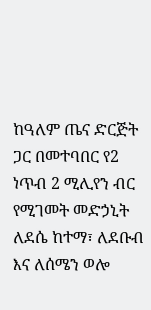ከዓለም ጤና ድርጅት ጋር በመተባበር የ2 ነጥብ 2 ሚሊየን ብር የሚገመት መድኃኒት ለደሴ ከተማ፣ ለደቡብ እና ለሰሜን ወሎ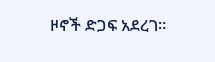ዞኖች ድጋፍ አደረገ።